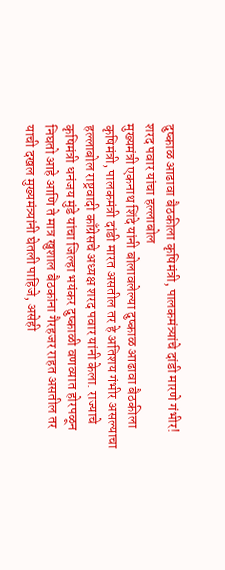दुष्काळ आढावा बैठकीला कृषिमंत्री, पालकमंत्र्यांचे दांडी मारणे गंभीर! शरद पवार यांचा हल्लाबोल
मुख्यमंत्री एकनाथ शिंदे यांनी बोलावलेल्या दुष्काळ आढावा बैठकीला कृषिमंत्री, पालकमंत्री दांडी मारत असतील तर हे अतिशय गंभीर असल्याचा हल्लाबोल राष्ट्रवादी काँग्रेसचे अध्यक्ष शरद पवार यांनी केला. राज्याचे कृषिमंत्री धनंजय मुंडे यांचा जिल्हा भयंकर दुष्काळी वणव्यात होरपळून निघतो आहे आणि ते मात्र खुशाल बैठकांना गैरहजर राहत असतील तर याची दखल मुख्यमंत्र्यांनी घेतली पाहिजे, असेही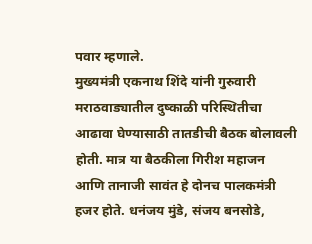पवार म्हणाले.
मुख्यमंत्री एकनाथ शिंदे यांनी गुरुवारी मराठवाड्यातील दुष्काळी परिस्थितीचा आढावा घेण्यासाठी तातडीची बैठक बोलावली होती. मात्र या बैठकीला गिरीश महाजन आणि तानाजी सावंत हे दोनच पालकमंत्री हजर होते. धनंजय मुंडे, संजय बनसोडे,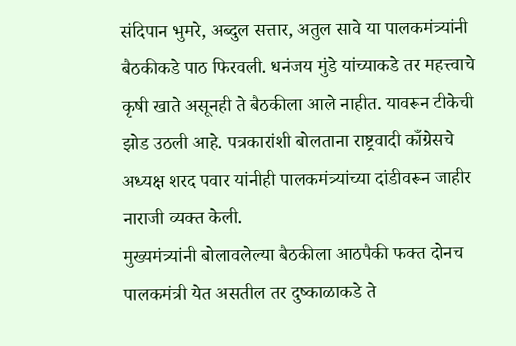संदिपान भुमरे, अब्दुल सत्तार, अतुल सावे या पालकमंत्र्यांनी बैठकीकडे पाठ फिरवली. धनंजय मुंडे यांच्याकडे तर महत्त्वाचे कृषी खाते असूनही ते बैठकीला आले नाहीत. यावरून टीकेची झोड उठली आहे. पत्रकारांशी बोलताना राष्ट्रवादी काँग्रेसचे अध्यक्ष शरद पवार यांनीही पालकमंत्र्यांच्या दांडीवरून जाहीर नाराजी व्यक्त केली.
मुख्यमंत्र्यांनी बोलावलेल्या बैठकीला आठपैकी फक्त दोनच पालकमंत्री येत असतील तर दुष्काळाकडे ते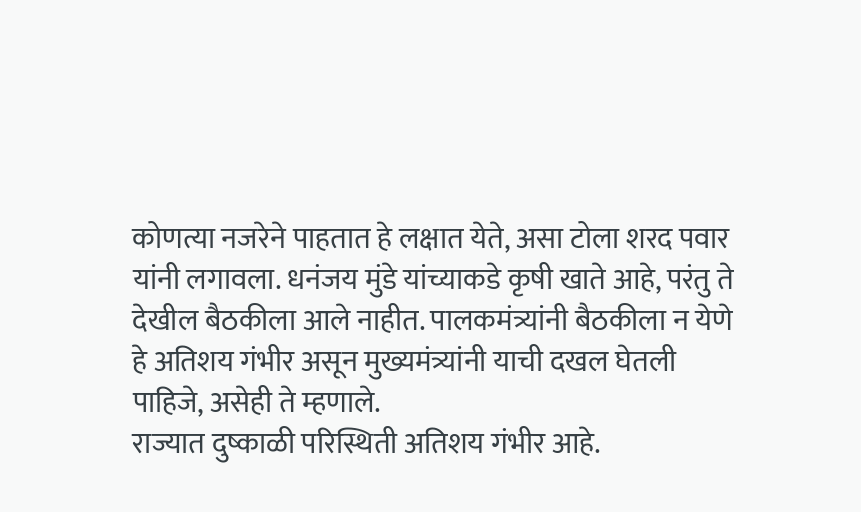कोणत्या नजरेने पाहतात हे लक्षात येते, असा टोला शरद पवार यांनी लगावला. धनंजय मुंडे यांच्याकडे कृषी खाते आहे, परंतु ते देखील बैठकीला आले नाहीत. पालकमंत्र्यांनी बैठकीला न येणे हे अतिशय गंभीर असून मुख्यमंत्र्यांनी याची दखल घेतली पाहिजे, असेही ते म्हणाले.
राज्यात दुष्काळी परिस्थिती अतिशय गंभीर आहे.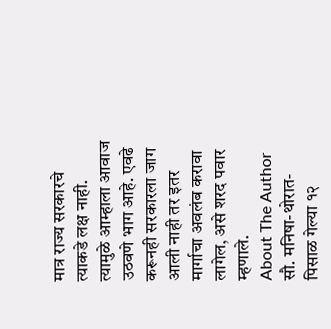मात्र राज्य सरकारचे त्याकडे लक्ष नाही. त्यामुळे आम्हाला आवाज उठवणे भाग आहे. एवढे करूनही सरकारला जाग आली नाही तर इतर मार्गाचा अवलंब करावा लागेल, असे शरद पवार म्हणाले.
About The Author
सौ. मनिषा-थोरात-पिसाळ गेल्या १२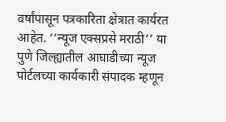वर्षांपासून पत्रकारिता क्षेत्रात कार्यरत आहेत. ‘‘न्यूज एक्सप्रसे मराठी’’ या पुणे जिल्ह्यातील आघाडीच्या न्यूज पोर्टलच्या कार्यकारी संपादक म्हणून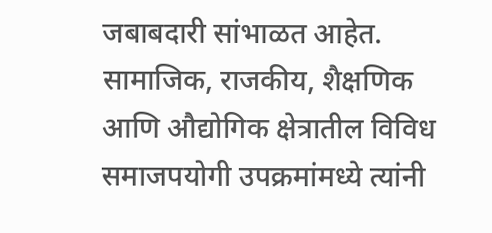जबाबदारी सांभाळत आहेत. सामाजिक, राजकीय, शैक्षणिक आणि औद्योगिक क्षेत्रातील विविध समाजपयोगी उपक्रमांमध्ये त्यांनी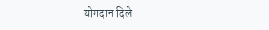योगदान दिले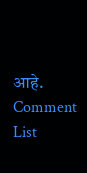आहे.
Comment List